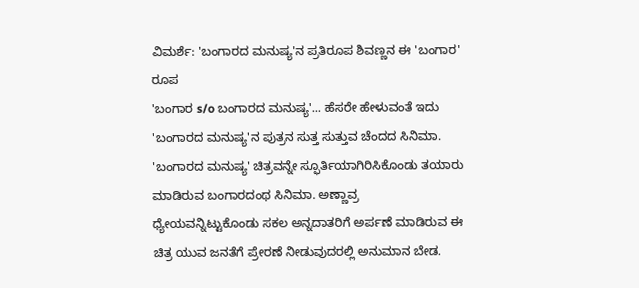ವಿಮರ್ಶೆ: 'ಬಂಗಾರದ ಮನುಷ್ಯ'ನ ಪ್ರತಿರೂಪ ಶಿವಣ್ಣನ ಈ 'ಬಂಗಾರ' ರೂಪ
'ಬಂಗಾರ s/o ಬಂಗಾರದ ಮನುಷ್ಯ'... ಹೆಸರೇ ಹೇಳುವಂತೆ ಇದು 'ಬಂಗಾರದ ಮನುಷ್ಯ'ನ ಪುತ್ರನ ಸುತ್ತ ಸುತ್ತುವ ಚೆಂದದ ಸಿನಿಮಾ. 'ಬಂಗಾರದ ಮನುಷ್ಯ' ಚಿತ್ರವನ್ನೇ ಸ್ಫೂರ್ತಿಯಾಗಿರಿಸಿಕೊಂಡು ತಯಾರು ಮಾಡಿರುವ ಬಂಗಾರದಂಥ ಸಿನಿಮಾ. ಅಣ್ಣಾವ್ರ ಧ್ಯೇಯವನ್ನಿಟ್ಟುಕೊಂಡು ಸಕಲ ಅನ್ನದಾತರಿಗೆ ಅರ್ಪಣೆ ಮಾಡಿರುವ ಈ ಚಿತ್ರ ಯುವ ಜನತೆಗೆ ಪ್ರೇರಣೆ ನೀಡುವುದರಲ್ಲಿ ಅನುಮಾನ ಬೇಡ.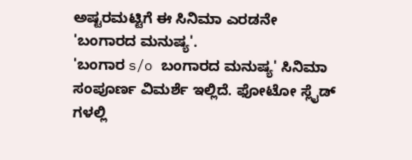ಅಷ್ಟರಮಟ್ಟಿಗೆ ಈ ಸಿನಿಮಾ ಎರಡನೇ 'ಬಂಗಾರದ ಮನುಷ್ಯ'.
'ಬಂಗಾರ s/o ಬಂಗಾರದ ಮನುಷ್ಯ' ಸಿನಿಮಾ ಸಂಪೂರ್ಣ ವಿಮರ್ಶೆ ಇಲ್ಲಿದೆ. ಫೋಟೋ ಸ್ಲೈಡ್ ಗಳಲ್ಲಿ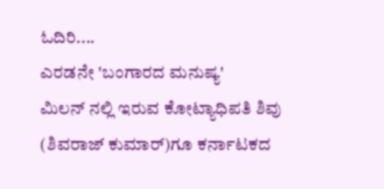ಓದಿರಿ....
ಎರಡನೇ 'ಬಂಗಾರದ ಮನುಷ್ಯ'
ಮಿಲನ್ ನಲ್ಲಿ ಇರುವ ಕೋಟ್ಯಾಧಿಪತಿ ಶಿವು (ಶಿವರಾಜ್ ಕುಮಾರ್)ಗೂ ಕರ್ನಾಟಕದ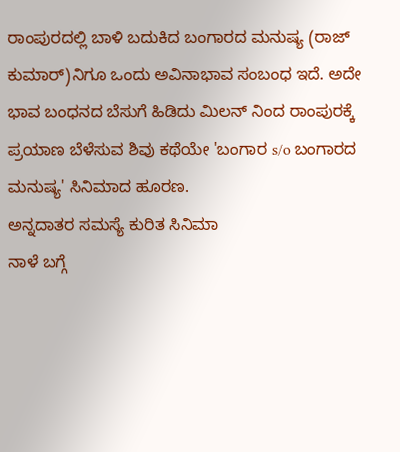ರಾಂಪುರದಲ್ಲಿ ಬಾಳಿ ಬದುಕಿದ ಬಂಗಾರದ ಮನುಷ್ಯ (ರಾಜ್ ಕುಮಾರ್)ನಿಗೂ ಒಂದು ಅವಿನಾಭಾವ ಸಂಬಂಧ ಇದೆ. ಅದೇ ಭಾವ ಬಂಧನದ ಬೆಸುಗೆ ಹಿಡಿದು ಮಿಲನ್ ನಿಂದ ರಾಂಪುರಕ್ಕೆ ಪ್ರಯಾಣ ಬೆಳೆಸುವ ಶಿವು ಕಥೆಯೇ 'ಬಂಗಾರ s/o ಬಂಗಾರದ ಮನುಷ್ಯ' ಸಿನಿಮಾದ ಹೂರಣ.
ಅನ್ನದಾತರ ಸಮಸ್ಯೆ ಕುರಿತ ಸಿನಿಮಾ
ನಾಳೆ ಬಗ್ಗೆ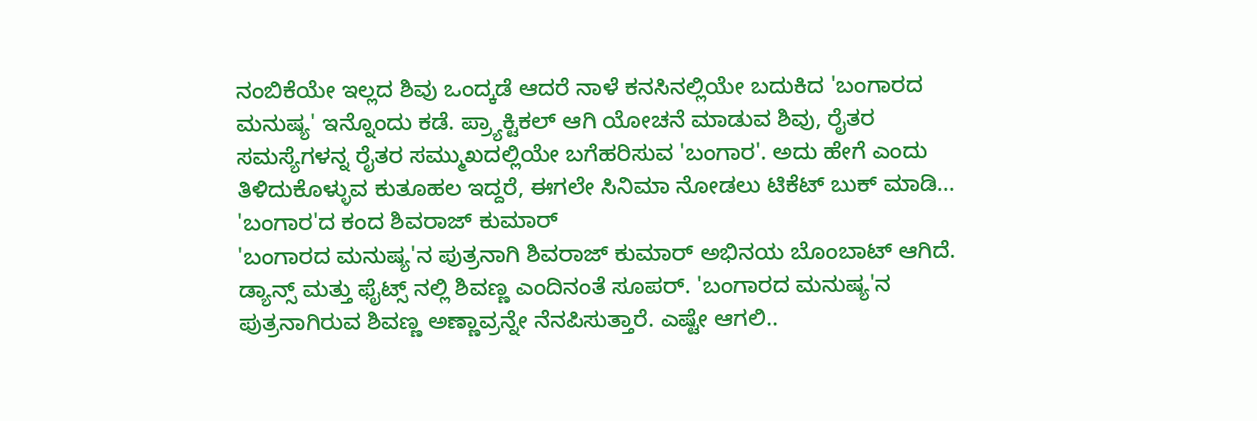ನಂಬಿಕೆಯೇ ಇಲ್ಲದ ಶಿವು ಒಂದ್ಕಡೆ ಆದರೆ ನಾಳೆ ಕನಸಿನಲ್ಲಿಯೇ ಬದುಕಿದ 'ಬಂಗಾರದ ಮನುಷ್ಯ' ಇನ್ನೊಂದು ಕಡೆ. ಪ್ರ್ಯಾಕ್ಟಿಕಲ್ ಆಗಿ ಯೋಚನೆ ಮಾಡುವ ಶಿವು, ರೈತರ ಸಮಸ್ಯೆಗಳನ್ನ ರೈತರ ಸಮ್ಮುಖದಲ್ಲಿಯೇ ಬಗೆಹರಿಸುವ 'ಬಂಗಾರ'. ಅದು ಹೇಗೆ ಎಂದು ತಿಳಿದುಕೊಳ್ಳುವ ಕುತೂಹಲ ಇದ್ದರೆ, ಈಗಲೇ ಸಿನಿಮಾ ನೋಡಲು ಟಿಕೆಟ್ ಬುಕ್ ಮಾಡಿ...
'ಬಂಗಾರ'ದ ಕಂದ ಶಿವರಾಜ್ ಕುಮಾರ್
'ಬಂಗಾರದ ಮನುಷ್ಯ'ನ ಪುತ್ರನಾಗಿ ಶಿವರಾಜ್ ಕುಮಾರ್ ಅಭಿನಯ ಬೊಂಬಾಟ್ ಆಗಿದೆ. ಡ್ಯಾನ್ಸ್ ಮತ್ತು ಫೈಟ್ಸ್ ನಲ್ಲಿ ಶಿವಣ್ಣ ಎಂದಿನಂತೆ ಸೂಪರ್. 'ಬಂಗಾರದ ಮನುಷ್ಯ'ನ ಪುತ್ರನಾಗಿರುವ ಶಿವಣ್ಣ ಅಣ್ಣಾವ್ರನ್ನೇ ನೆನಪಿಸುತ್ತಾರೆ. ಎಷ್ಟೇ ಆಗಲಿ..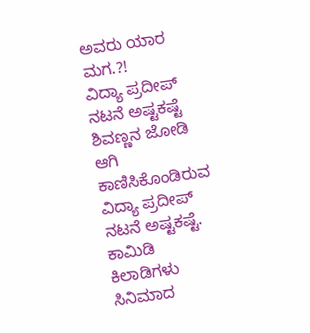ಅವರು ಯಾರ ಮಗ.?!
ವಿದ್ಯಾ ಪ್ರದೀಪ್ ನಟನೆ ಅಷ್ಟಕಷ್ಟೆ
ಶಿವಣ್ಣನ ಜೋಡಿ ಆಗಿ ಕಾಣಿಸಿಕೊಂಡಿರುವ ವಿದ್ಯಾ ಪ್ರದೀಪ್ ನಟನೆ ಅಷ್ಟಕಷ್ಟೆ.
ಕಾಮಿಡಿ ಕಿಲಾಡಿಗಳು
ಸಿನಿಮಾದ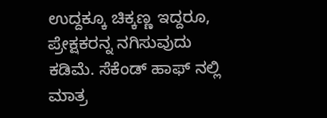ಉದ್ದಕ್ಕೂ ಚಿಕ್ಕಣ್ಣ ಇದ್ದರೂ, ಪ್ರೇಕ್ಷಕರನ್ನ ನಗಿಸುವುದು ಕಡಿಮೆ. ಸೆಕೆಂಡ್ ಹಾಫ್ ನಲ್ಲಿ ಮಾತ್ರ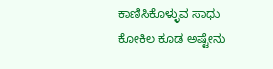ಕಾಣಿಸಿಕೊಳ್ಳುವ ಸಾಧು ಕೋಕಿಲ ಕೂಡ ಅಷ್ಟೇನು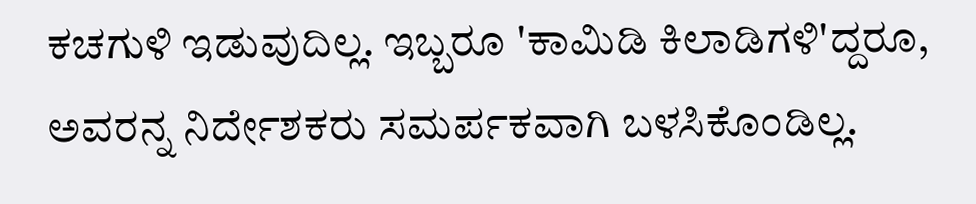ಕಚಗುಳಿ ಇಡುವುದಿಲ್ಲ. ಇಬ್ಬರೂ 'ಕಾಮಿಡಿ ಕಿಲಾಡಿಗಳಿ'ದ್ದರೂ, ಅವರನ್ನ ನಿರ್ದೇಶಕರು ಸಮರ್ಪಕವಾಗಿ ಬಳಸಿಕೊಂಡಿಲ್ಲ.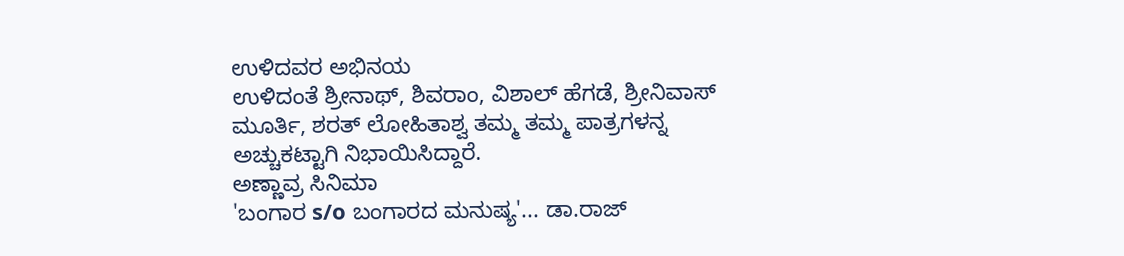ಉಳಿದವರ ಅಭಿನಯ
ಉಳಿದಂತೆ ಶ್ರೀನಾಥ್, ಶಿವರಾಂ, ವಿಶಾಲ್ ಹೆಗಡೆ, ಶ್ರೀನಿವಾಸ್ ಮೂರ್ತಿ, ಶರತ್ ಲೋಹಿತಾಶ್ವ ತಮ್ಮ ತಮ್ಮ ಪಾತ್ರಗಳನ್ನ ಅಚ್ಚುಕಟ್ಟಾಗಿ ನಿಭಾಯಿಸಿದ್ದಾರೆ.
ಅಣ್ಣಾವ್ರ ಸಿನಿಮಾ
'ಬಂಗಾರ s/o ಬಂಗಾರದ ಮನುಷ್ಯ'... ಡಾ.ರಾಜ್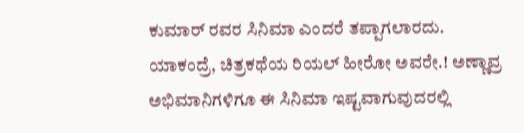ಕುಮಾರ್ ರವರ ಸಿನಿಮಾ ಎಂದರೆ ತಪ್ಪಾಗಲಾರದು. ಯಾಕಂದ್ರೆ, ಚಿತ್ರಕಥೆಯ ರಿಯಲ್ ಹೀರೋ ಅವರೇ.! ಅಣ್ಣಾವ್ರ ಅಭಿಮಾನಿಗಳಿಗೂ ಈ ಸಿನಿಮಾ ಇಷ್ಟವಾಗುವುದರಲ್ಲಿ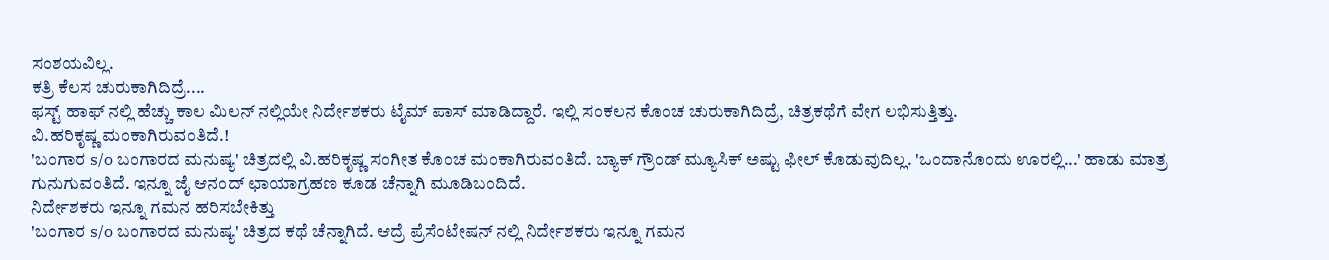ಸಂಶಯವಿಲ್ಲ.
ಕತ್ರಿ ಕೆಲಸ ಚುರುಕಾಗಿದಿದ್ರೆ....
ಫಸ್ಟ್ ಹಾಫ್ ನಲ್ಲಿ ಹೆಚ್ಚು ಕಾಲ ಮಿಲನ್ ನಲ್ಲಿಯೇ ನಿರ್ದೇಶಕರು ಟೈಮ್ ಪಾಸ್ ಮಾಡಿದ್ದಾರೆ. ಇಲ್ಲಿ ಸಂಕಲನ ಕೊಂಚ ಚುರುಕಾಗಿದಿದ್ರೆ, ಚಿತ್ರಕಥೆಗೆ ವೇಗ ಲಭಿಸುತ್ತಿತ್ತು.
ವಿ.ಹರಿಕೃಷ್ಣ ಮಂಕಾಗಿರುವಂತಿದೆ.!
'ಬಂಗಾರ s/o ಬಂಗಾರದ ಮನುಷ್ಯ' ಚಿತ್ರದಲ್ಲಿ ವಿ.ಹರಿಕೃಷ್ಣ ಸಂಗೀತ ಕೊಂಚ ಮಂಕಾಗಿರುವಂತಿದೆ. ಬ್ಯಾಕ್ ಗ್ರೌಂಡ್ ಮ್ಯೂಸಿಕ್ ಅಷ್ಟು ಫೀಲ್ ಕೊಡುವುದಿಲ್ಲ. 'ಒಂದಾನೊಂದು ಊರಲ್ಲಿ...' ಹಾಡು ಮಾತ್ರ ಗುನುಗುವಂತಿದೆ. ಇನ್ನೂ ಜೈ ಆನಂದ್ ಛಾಯಾಗ್ರಹಣ ಕೂಡ ಚೆನ್ನಾಗಿ ಮೂಡಿಬಂದಿದೆ.
ನಿರ್ದೇಶಕರು ಇನ್ನೂ ಗಮನ ಹರಿಸಬೇಕಿತ್ತು
'ಬಂಗಾರ s/o ಬಂಗಾರದ ಮನುಷ್ಯ' ಚಿತ್ರದ ಕಥೆ ಚೆನ್ನಾಗಿದೆ. ಆದ್ರೆ ಪ್ರೆಸೆಂಟೇಷನ್ ನಲ್ಲಿ ನಿರ್ದೇಶಕರು ಇನ್ನೂ ಗಮನ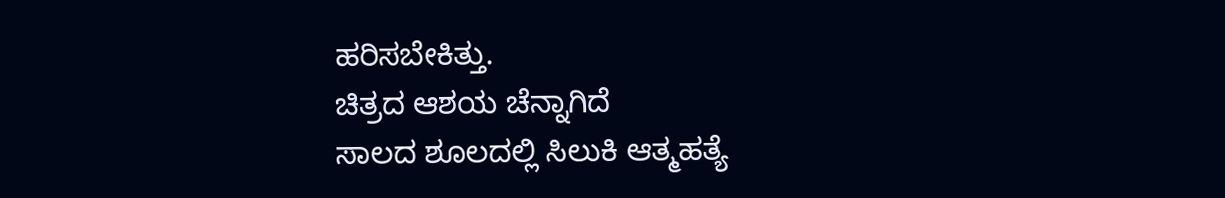ಹರಿಸಬೇಕಿತ್ತು.
ಚಿತ್ರದ ಆಶಯ ಚೆನ್ನಾಗಿದೆ
ಸಾಲದ ಶೂಲದಲ್ಲಿ ಸಿಲುಕಿ ಆತ್ಮಹತ್ಯೆ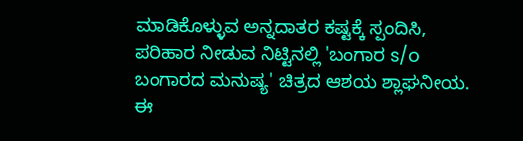ಮಾಡಿಕೊಳ್ಳುವ ಅನ್ನದಾತರ ಕಷ್ಟಕ್ಕೆ ಸ್ಪಂದಿಸಿ, ಪರಿಹಾರ ನೀಡುವ ನಿಟ್ಟಿನಲ್ಲಿ 'ಬಂಗಾರ s/o ಬಂಗಾರದ ಮನುಷ್ಯ' ಚಿತ್ರದ ಆಶಯ ಶ್ಲಾಘನೀಯ. ಈ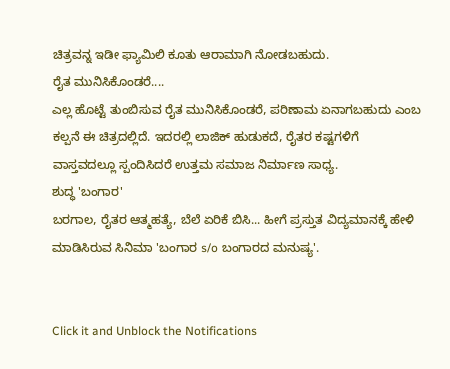ಚಿತ್ರವನ್ನ ಇಡೀ ಫ್ಯಾಮಿಲಿ ಕೂತು ಆರಾಮಾಗಿ ನೋಡಬಹುದು.
ರೈತ ಮುನಿಸಿಕೊಂಡರೆ....
ಎಲ್ಲ ಹೊಟ್ಟೆ ತುಂಬಿಸುವ ರೈತ ಮುನಿಸಿಕೊಂಡರೆ, ಪರಿಣಾಮ ಏನಾಗಬಹುದು ಎಂಬ ಕಲ್ಪನೆ ಈ ಚಿತ್ರದಲ್ಲಿದೆ. ಇದರಲ್ಲಿ ಲಾಜಿಕ್ ಹುಡುಕದೆ, ರೈತರ ಕಷ್ಟಗಳಿಗೆ ವಾಸ್ತವದಲ್ಲೂ ಸ್ಪಂದಿಸಿದರೆ ಉತ್ತಮ ಸಮಾಜ ನಿರ್ಮಾಣ ಸಾಧ್ಯ.
ಶುದ್ಧ 'ಬಂಗಾರ'
ಬರಗಾಲ, ರೈತರ ಆತ್ಮಹತ್ಯೆ, ಬೆಲೆ ಏರಿಕೆ ಬಿಸಿ... ಹೀಗೆ ಪ್ರಸ್ತುತ ವಿದ್ಯಮಾನಕ್ಕೆ ಹೇಳಿ ಮಾಡಿಸಿರುವ ಸಿನಿಮಾ 'ಬಂಗಾರ s/o ಬಂಗಾರದ ಮನುಷ್ಯ'.


Click it and Unblock the Notifications